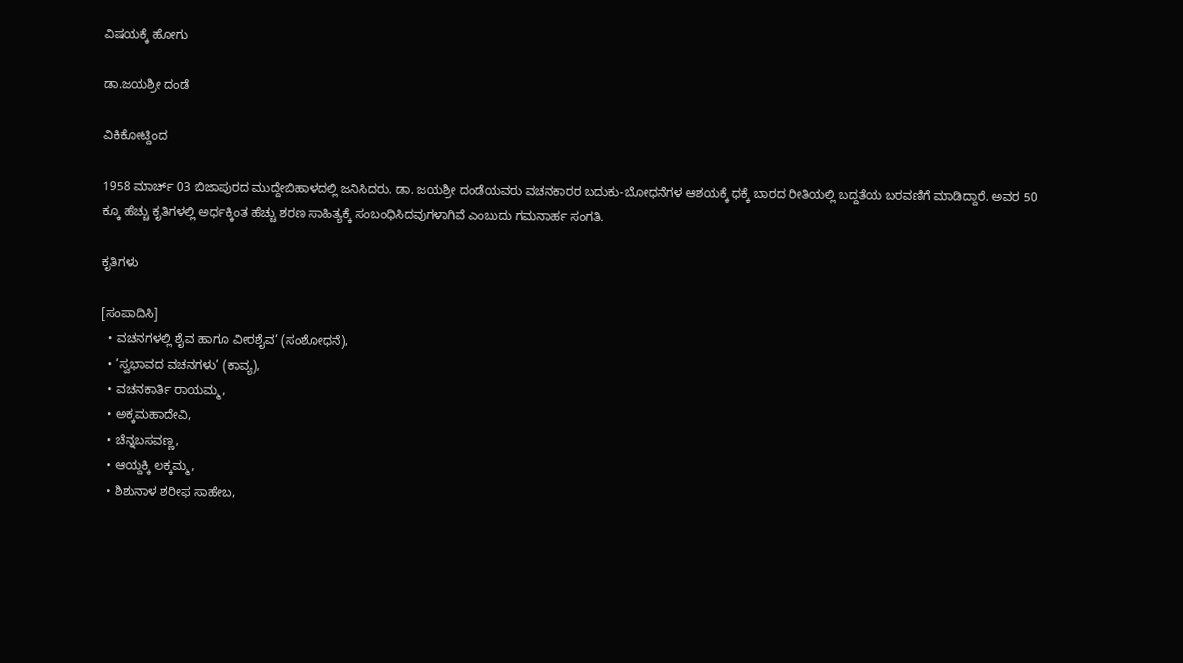ವಿಷಯಕ್ಕೆ ಹೋಗು

ಡಾ.ಜಯಶ್ರೀ ದಂಡೆ

ವಿಕಿಕೋಟ್ದಿಂದ

1958 ಮಾರ್ಚ್ 03 ಬಿಜಾಪುರದ ಮುದ್ದೇಬಿಹಾಳದಲ್ಲಿ ಜನಿಸಿದರು. ಡಾ. ಜಯಶ್ರೀ ದಂಡೆಯವರು ವಚನಕಾರರ ಬದುಕು-ಬೋಧನೆಗಳ ಆಶಯಕ್ಕೆ ಧಕ್ಕೆ ಬಾರದ ರೀತಿಯಲ್ಲಿ ಬದ್ದತೆಯ ಬರವಣಿಗೆ ಮಾಡಿದ್ದಾರೆ. ಅವರ 50 ಕ್ಕೂ ಹೆಚ್ಚು ಕೃತಿಗಳಲ್ಲಿ ಅರ್ಧಕ್ಕಿಂತ ಹೆಚ್ಚು ಶರಣ ಸಾಹಿತ್ಯಕ್ಕೆ ಸಂಬಂಧಿಸಿದವುಗಳಾಗಿವೆ ಎಂಬುದು ಗಮನಾರ್ಹ ಸಂಗತಿ.

ಕೃತಿಗಳು

[ಸಂಪಾದಿಸಿ]
  • ವಚನಗಳಲ್ಲಿ ಶೈವ ಹಾಗೂ ವೀರಶೈವ’ (ಸಂಶೋಧನೆ),
  • ’ಸ್ವಭಾವದ ವಚನಗಳು’ (ಕಾವ್ಯ),
  • ವಚನಕಾರ್ತಿ ರಾಯಮ್ಮ,
  • ಅಕ್ಕಮಹಾದೇವಿ,
  • ಚೆನ್ನಬಸವಣ್ಣ,
  • ಆಯ್ದಕ್ಕಿ ಲಕ್ಕಮ್ಮ,
  • ಶಿಶುನಾಳ ಶರೀಫ ಸಾಹೇಬ,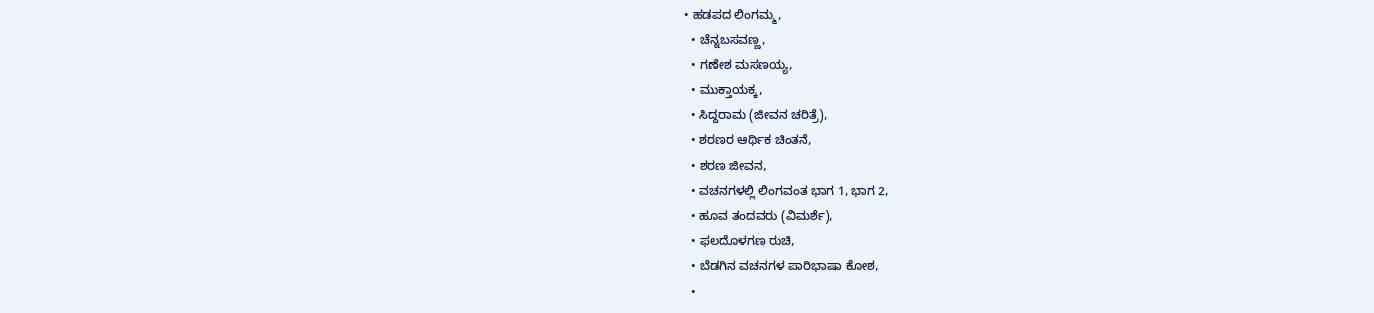• ಹಡಪದ ಲಿಂಗಮ್ಮ,
  • ಚೆನ್ನಬಸವಣ್ಣ,
  • ಗಣೇಶ ಮಸಣಯ್ಯ,
  • ಮುಕ್ತಾಯಕ್ಕ,
  • ಸಿದ್ದರಾಮ (ಜೀವನ ಚರಿತ್ರೆ),
  • ಶರಣರ ಆರ್ಥಿಕ ಚಿಂತನೆ,
  • ಶರಣ ಜೀವನ,
  • ವಚನಗಳಲ್ಲಿ ಲಿಂಗವಂತ ಭಾಗ 1, ಭಾಗ 2,
  • ಹೂವ ತಂದವರು (ವಿಮರ್ಶೆ),
  • ಫಲದೊಳಗಣ ರುಚಿ,
  • ಬೆಡಗಿನ ವಚನಗಳ ಪಾರಿಭಾಷಾ ಕೋಶ,
  •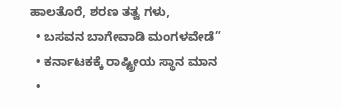ಹಾಲತೊರೆ, ಶರಣ ತತ್ವ ಗಳು,
  • ಬಸವನ ಬಾಗೇವಾಡಿ ಮಂಗಳವೇಡೆ”
  • ಕರ್ನಾಟಕಕ್ಕೆ ರಾಷ್ಟ್ರೀಯ ಸ್ಥಾನ ಮಾನ
  •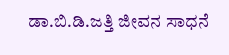ಡಾ.ಬಿ.ಡಿ.ಜತ್ತಿ ಜೀವನ ಸಾಧನೆ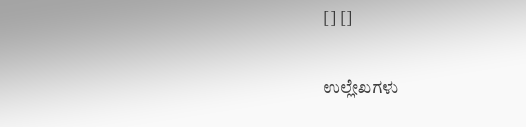[] []

ಉಲ್ಲೇಖಗಳು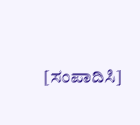[ಸಂಪಾದಿಸಿ]